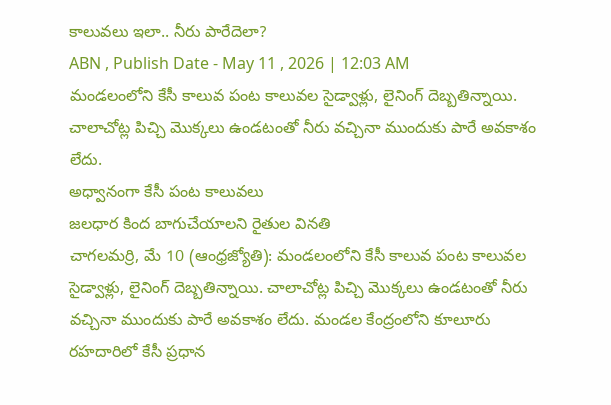కాలువలు ఇలా.. నీరు పారేదెలా?
ABN , Publish Date - May 11 , 2026 | 12:03 AM
మండలంలోని కేసీ కాలువ పంట కాలువల సైడ్వాళ్లు, లైనింగ్ దెబ్బతిన్నాయి. చాలాచోట్ల పిచ్చి మొక్కలు ఉండటంతో నీరు వచ్చినా ముందుకు పారే అవకాశం లేదు.
అధ్వానంగా కేసీ పంట కాలువలు
జలధార కింద బాగుచేయాలని రైతుల వినతి
చాగలమర్రి, మే 10 (ఆంధ్రజ్యోతి): మండలంలోని కేసీ కాలువ పంట కాలువల సైడ్వాళ్లు, లైనింగ్ దెబ్బతిన్నాయి. చాలాచోట్ల పిచ్చి మొక్కలు ఉండటంతో నీరు వచ్చినా ముందుకు పారే అవకాశం లేదు. మండల కేంద్రంలోని కూలూరు రహదారిలో కేసీ ప్రధాన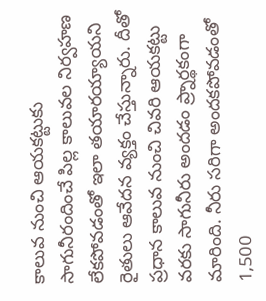కాలువ నుంచి ఆయకట్టుకు సాగునీరందించే పిల్ల కాలువల నిర్వహణ లేకపోవడంతో ఇలా తయారయ్యాయని రైతులు ఆవేదన వ్యక్తం చేస్తున్నారు. దీతో ప్రధాన కాలువ నుంచి చివరి ఆయకట్టు వరకు సాగునీరు అందడం ప్ర్నార్థకంగా మారింది. నీరు సరిగా అందకపోవడంతో 1,500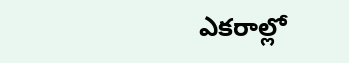ఎకరాల్లో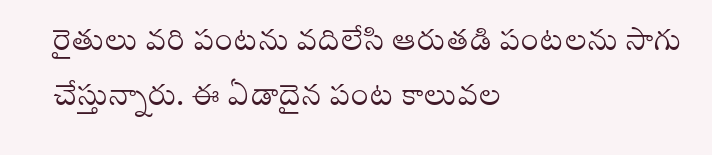రైతులు వరి పంటను వదిలేసి ఆరుతడి పంటలను సాగు చేస్తున్నారు. ఈ ఏడాదైన పంట కాలువల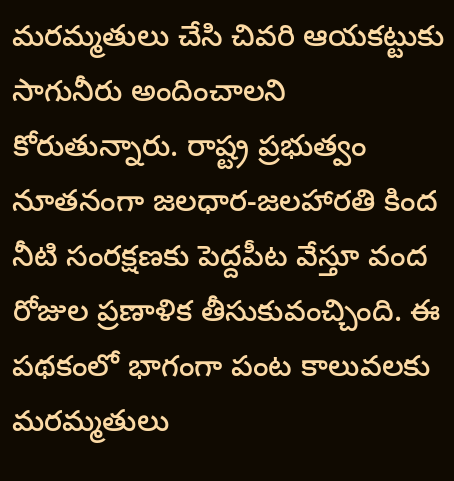మరమ్మతులు చేసి చివరి ఆయకట్టుకు సాగునీరు అందించాలని కోరుతున్నారు. రాష్ట్ర ప్రభుత్వం నూతనంగా జలధార-జలహారతి కింద నీటి సంరక్షణకు పెద్దపీట వేస్తూ వంద రోజుల ప్రణాళిక తీసుకువంచ్చింది. ఈ పథకంలో భాగంగా పంట కాలువలకు మరమ్మతులు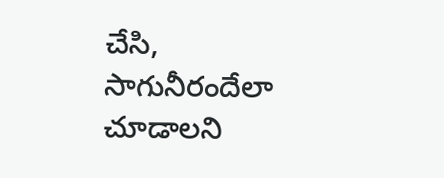చేసి, సాగునీరందేలా చూడాలని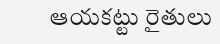ఆయకట్టు రైతులు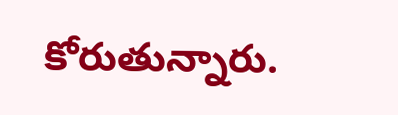కోరుతున్నారు.